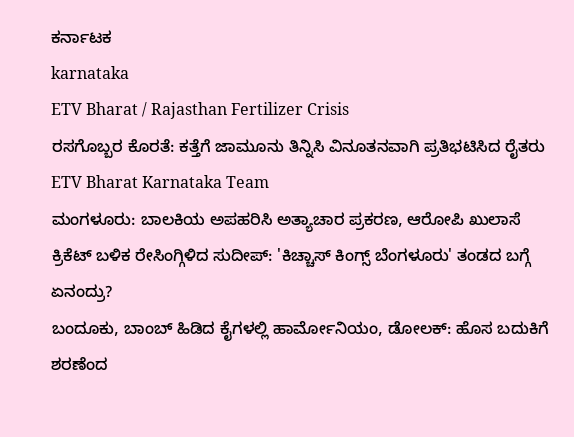ಕರ್ನಾಟಕ
karnataka
ETV Bharat / Rajasthan Fertilizer Crisis
ರಸಗೊಬ್ಬರ ಕೊರತೆ: ಕತ್ತೆಗೆ ಜಾಮೂನು ತಿನ್ನಿಸಿ ವಿನೂತನವಾಗಿ ಪ್ರತಿಭಟಿಸಿದ ರೈತರು
ETV Bharat Karnataka Team
ಮಂಗಳೂರು: ಬಾಲಕಿಯ ಅಪಹರಿಸಿ ಅತ್ಯಾಚಾರ ಪ್ರಕರಣ, ಆರೋಪಿ ಖುಲಾಸೆ
ಕ್ರಿಕೆಟ್ ಬಳಿಕ ರೇಸಿಂಗ್ಗಿಳಿದ ಸುದೀಪ್: 'ಕಿಚ್ಚಾಸ್ ಕಿಂಗ್ಸ್ ಬೆಂಗಳೂರು' ತಂಡದ ಬಗ್ಗೆ ಏನಂದ್ರು?
ಬಂದೂಕು, ಬಾಂಬ್ ಹಿಡಿದ ಕೈಗಳಲ್ಲಿ ಹಾರ್ಮೋನಿಯಂ, ಡೋಲಕ್: ಹೊಸ ಬದುಕಿಗೆ ಶರಣೆಂದ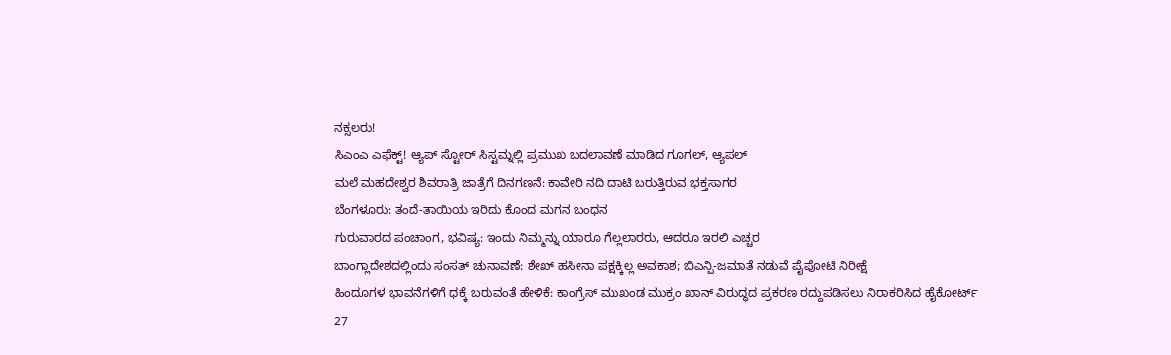ನಕ್ಸಲರು!
ಸಿಎಂಎ ಎಫೆಕ್ಟ್! ಆ್ಯಪ್ ಸ್ಟೋರ್ ಸಿಸ್ಟಮ್ನಲ್ಲಿ ಪ್ರಮುಖ ಬದಲಾವಣೆ ಮಾಡಿದ ಗೂಗಲ್, ಆ್ಯಪಲ್
ಮಲೆ ಮಹದೇಶ್ವರ ಶಿವರಾತ್ರಿ ಜಾತ್ರೆಗೆ ದಿನಗಣನೆ: ಕಾವೇರಿ ನದಿ ದಾಟಿ ಬರುತ್ತಿರುವ ಭಕ್ತಸಾಗರ
ಬೆಂಗಳೂರು: ತಂದೆ-ತಾಯಿಯ ಇರಿದು ಕೊಂದ ಮಗನ ಬಂಧನ
ಗುರುವಾರದ ಪಂಚಾಂಗ, ಭವಿಷ್ಯ: ಇಂದು ನಿಮ್ಮನ್ನು ಯಾರೂ ಗೆಲ್ಲಲಾರರು, ಆದರೂ ಇರಲಿ ಎಚ್ಚರ
ಬಾಂಗ್ಲಾದೇಶದಲ್ಲಿಂದು ಸಂಸತ್ ಚುನಾವಣೆ: ಶೇಖ್ ಹಸೀನಾ ಪಕ್ಷಕ್ಕಿಲ್ಲ ಅವಕಾಶ; ಬಿಎನ್ಪಿ-ಜಮಾತೆ ನಡುವೆ ಪೈಪೋಟಿ ನಿರೀಕ್ಷೆ
ಹಿಂದೂಗಳ ಭಾವನೆಗಳಿಗೆ ಧಕ್ಕೆ ಬರುವಂತೆ ಹೇಳಿಕೆ: ಕಾಂಗ್ರೆಸ್ ಮುಖಂಡ ಮುಕ್ರಂ ಖಾನ್ ವಿರುದ್ಧದ ಪ್ರಕರಣ ರದ್ದುಪಡಿಸಲು ನಿರಾಕರಿಸಿದ ಹೈಕೋರ್ಟ್
27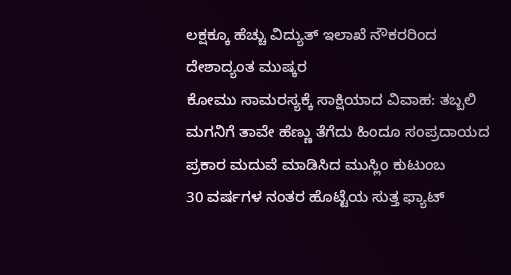ಲಕ್ಷಕ್ಕೂ ಹೆಚ್ಚು ವಿದ್ಯುತ್ ಇಲಾಖೆ ನೌಕರರಿಂದ ದೇಶಾದ್ಯಂತ ಮುಷ್ಕರ
ಕೋಮು ಸಾಮರಸ್ಯಕ್ಕೆ ಸಾಕ್ಷಿಯಾದ ವಿವಾಹ: ತಬ್ಬಲಿ ಮಗನಿಗೆ ತಾವೇ ಹೆಣ್ಣು ತೆಗೆದು ಹಿಂದೂ ಸಂಪ್ರದಾಯದ ಪ್ರಕಾರ ಮದುವೆ ಮಾಡಿಸಿದ ಮುಸ್ಲಿಂ ಕುಟುಂಬ
30 ವರ್ಷಗಳ ನಂತರ ಹೊಟ್ಟೆಯ ಸುತ್ತ ಫ್ಯಾಟ್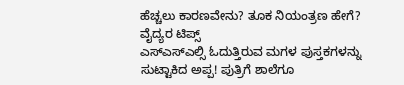ಹೆಚ್ಚಲು ಕಾರಣವೇನು? ತೂಕ ನಿಯಂತ್ರಣ ಹೇಗೆ? ವೈದ್ಯರ ಟಿಪ್ಸ್
ಎಸ್ಎಸ್ಎಲ್ಸಿ ಓದುತ್ತಿರುವ ಮಗಳ ಪುಸ್ತಕಗಳನ್ನು ಸುಟ್ಟಾಕಿದ ಅಪ್ಪ! ಪುತ್ರಿಗೆ ಶಾಲೆಗೂ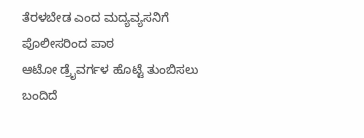ತೆರಳಬೇಡ ಎಂದ ಮದ್ಯವ್ಯಸನಿಗೆ ಪೊಲೀಸರಿಂದ ಪಾಠ
ಆಟೋ ಡ್ರೈವರ್ಗಳ ಹೊಟ್ಟೆ ತುಂಬಿಸಲು ಬಂದಿದೆ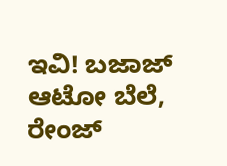ಇವಿ! ಬಜಾಜ್ ಆಟೋ ಬೆಲೆ, ರೇಂಜ್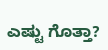ಎಷ್ಟು ಗೊತ್ತಾ?